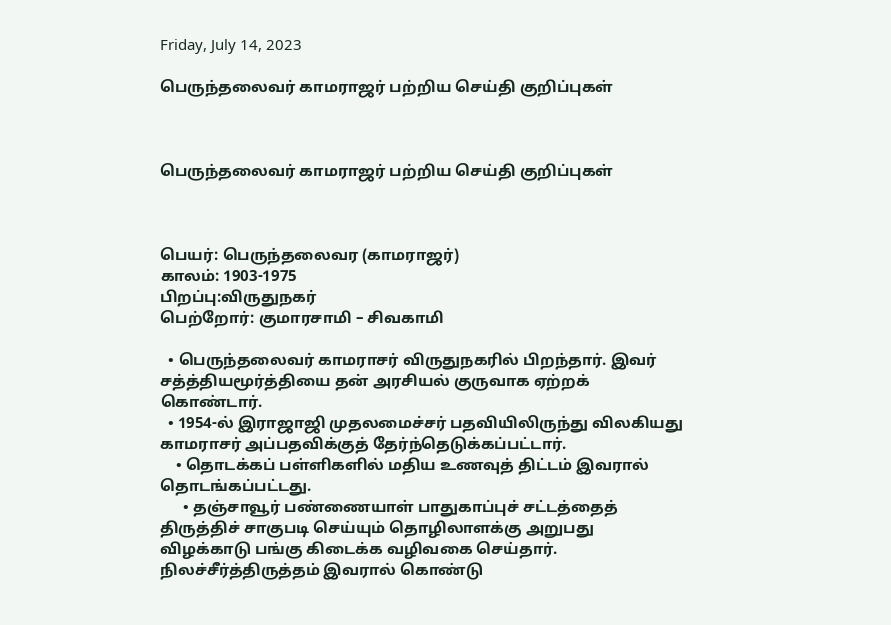Friday, July 14, 2023

பெருந்தலைவர் காமராஜர் பற்றிய செய்தி குறிப்புகள்



பெருந்தலைவர் காமராஜர் பற்றிய செய்தி குறிப்புகள்



பெயர்: பெருந்தலைவர (காமராஜர்)
காலம்: 1903-1975
பிறப்பு:விருதுநகர்
பெற்றோர்: குமாரசாமி – சிவகாமி

  • பெருந்தலைவர் காமராசர் விருதுநகரில் பிறந்தார். இவர் சத்த்தியமூர்த்தியை தன் அரசியல் குருவாக ஏற்றக் கொண்டார்.
  • 1954-ல் இராஜாஜி முதலமைச்சர் பதவியிலிருந்து விலகியது காமராசர் அப்பதவிக்குத் தேர்ந்தெடுக்கப்பட்டார்.
    • தொடக்கப் பள்ளிகளில் மதிய உணவுத் திட்டம் இவரால் தொடங்கப்பட்டது.
      • தஞ்சாவூர் பண்ணையாள் பாதுகாப்புச் சட்டத்தைத் திருத்திச் சாகுபடி செய்யும் தொழிலாளக்கு அறுபது விழக்காடு பங்கு கிடைக்க வழிவகை செய்தார். நிலச்சீர்த்திருத்தம் இவரால் கொண்டு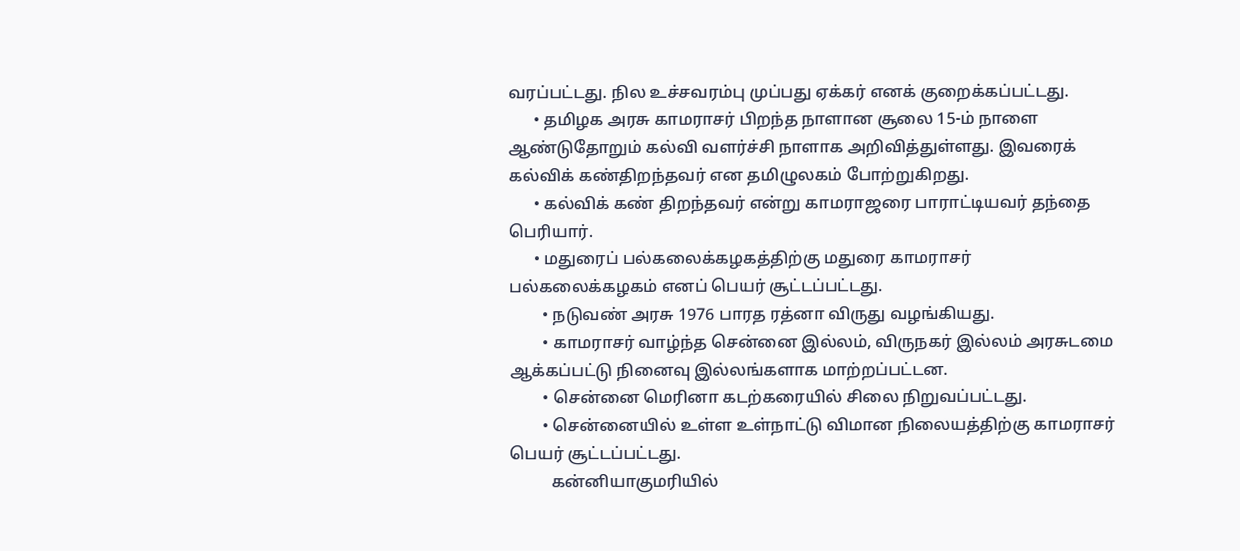வரப்பட்டது. நில உச்சவரம்பு முப்பது ஏக்கர் எனக் குறைக்கப்பட்டது.
      • தமிழக அரசு காமராசர் பிறந்த நாளான சூலை 15-ம் நாளை ஆண்டுதோறும் கல்வி வளர்ச்சி நாளாக அறிவித்துள்ளது. இவரைக் கல்விக் கண்திறந்தவர் என தமிழுலகம் போற்றுகிறது.
      • கல்விக் கண் திறந்தவர் என்று காமராஜரை பாராட்டியவர் தந்தை பெரியார்.
      • மதுரைப் பல்கலைக்கழகத்திற்கு மதுரை காமராசர் பல்கலைக்கழகம் எனப் பெயர் சூட்டப்பட்டது.
        • நடுவண் அரசு 1976 பாரத ரத்னா விருது வழங்கியது.
        • காமராசர் வாழ்ந்த சென்னை இல்லம், விருநகர் இல்லம் அரசுடமை ஆக்கப்பட்டு நினைவு இல்லங்களாக மாற்றப்பட்டன.
        • சென்னை மெரினா கடற்கரையில் சிலை நிறுவப்பட்டது.
        • சென்னையில் உள்ள உள்நாட்டு விமான நிலையத்திற்கு காமராசர் பெயர் சூட்டப்பட்டது.
          கன்னியாகுமரியில்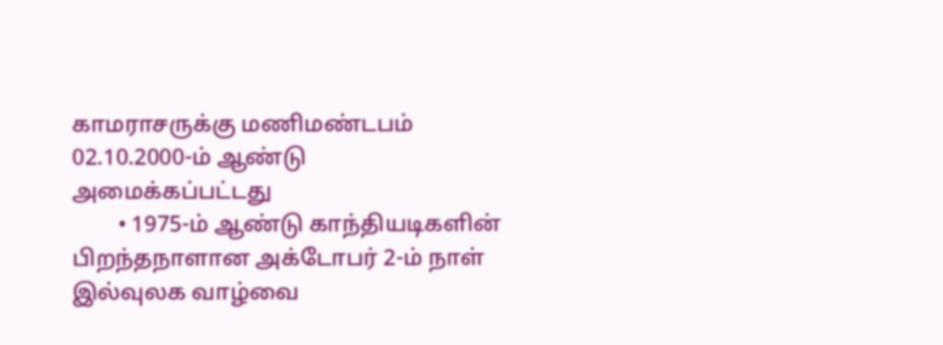காமராசருக்கு மணிமண்டபம் 02.10.2000-ம் ஆண்டு அமைக்கப்பட்டது
        • 1975-ம் ஆண்டு காந்தியடிகளின் பிறந்தநாளான அக்டோபர் 2-ம் நாள் இல்வுலக வாழ்வை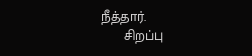நீத்தார்.
      சிறப்பு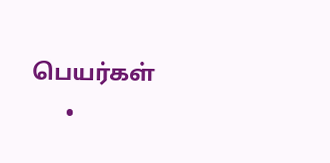பெயர்கள்
      •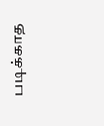படிக்காத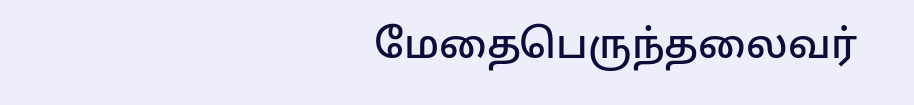மேதைபெருந்தலைவர்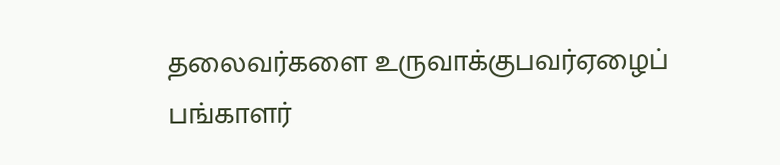தலைவர்களை உருவாக்குபவர்ஏழைப் பங்காளர்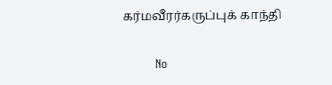கர்மவீரர்கருப்புக் காந்தி

        No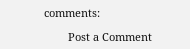comments:

        Post a Comment